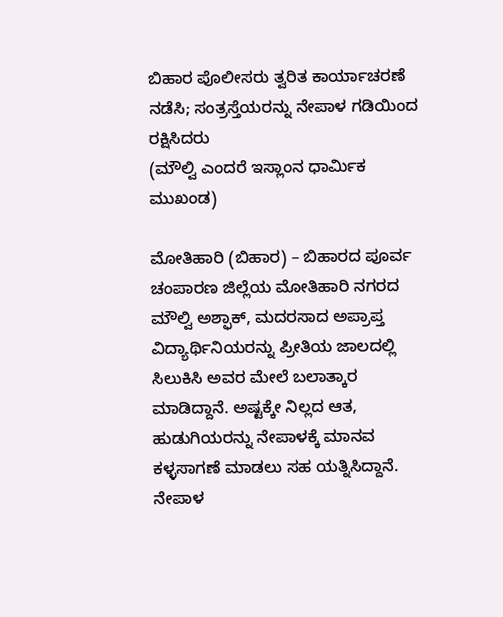ಬಿಹಾರ ಪೊಲೀಸರು ತ್ವರಿತ ಕಾರ್ಯಾಚರಣೆ ನಡೆಸಿ; ಸಂತ್ರಸ್ತೆಯರನ್ನು ನೇಪಾಳ ಗಡಿಯಿಂದ ರಕ್ಷಿಸಿದರು
(ಮೌಲ್ವಿ ಎಂದರೆ ಇಸ್ಲಾಂನ ಧಾರ್ಮಿಕ ಮುಖಂಡ)

ಮೋತಿಹಾರಿ (ಬಿಹಾರ) – ಬಿಹಾರದ ಪೂರ್ವ ಚಂಪಾರಣ ಜಿಲ್ಲೆಯ ಮೋತಿಹಾರಿ ನಗರದ ಮೌಲ್ವಿ ಅಶ್ಫಾಕ್, ಮದರಸಾದ ಅಪ್ರಾಪ್ತ ವಿದ್ಯಾರ್ಥಿನಿಯರನ್ನು ಪ್ರೀತಿಯ ಜಾಲದಲ್ಲಿ ಸಿಲುಕಿಸಿ ಅವರ ಮೇಲೆ ಬಲಾತ್ಕಾರ ಮಾಡಿದ್ದಾನೆ. ಅಷ್ಟಕ್ಕೇ ನಿಲ್ಲದ ಆತ, ಹುಡುಗಿಯರನ್ನು ನೇಪಾಳಕ್ಕೆ ಮಾನವ ಕಳ್ಳಸಾಗಣೆ ಮಾಡಲು ಸಹ ಯತ್ನಿಸಿದ್ದಾನೆ. ನೇಪಾಳ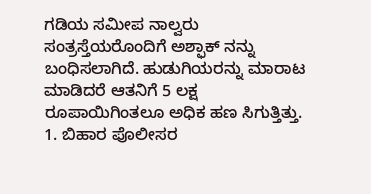ಗಡಿಯ ಸಮೀಪ ನಾಲ್ವರು ಸಂತ್ರಸ್ತೆಯರೊಂದಿಗೆ ಅಶ್ಫಾಕ್ ನನ್ನು ಬಂಧಿಸಲಾಗಿದೆ. ಹುಡುಗಿಯರನ್ನು ಮಾರಾಟ ಮಾಡಿದರೆ ಆತನಿಗೆ 5 ಲಕ್ಷ ರೂಪಾಯಿಗಿಂತಲೂ ಅಧಿಕ ಹಣ ಸಿಗುತ್ತಿತ್ತು.
1. ಬಿಹಾರ ಪೊಲೀಸರ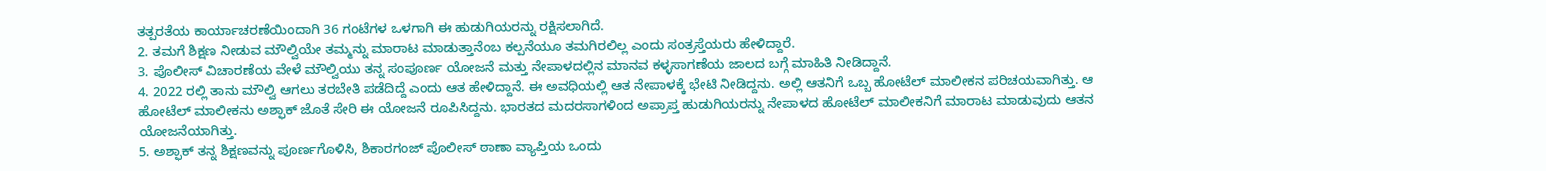ತತ್ಪರತೆಯ ಕಾರ್ಯಾಚರಣೆಯಿಂದಾಗಿ 36 ಗಂಟೆಗಳ ಒಳಗಾಗಿ ಈ ಹುಡುಗಿಯರನ್ನು ರಕ್ಷಿಸಲಾಗಿದೆ.
2. ತಮಗೆ ಶಿಕ್ಷಣ ನೀಡುವ ಮೌಲ್ವಿಯೇ ತಮ್ಮನ್ನು ಮಾರಾಟ ಮಾಡುತ್ತಾನೆಂಬ ಕಲ್ಪನೆಯೂ ತಮಗಿರಲಿಲ್ಲ ಎಂದು ಸಂತ್ರಸ್ತೆಯರು ಹೇಳಿದ್ದಾರೆ.
3. ಪೊಲೀಸ್ ವಿಚಾರಣೆಯ ವೇಳೆ ಮೌಲ್ವಿಯು ತನ್ನ ಸಂಪೂರ್ಣ ಯೋಜನೆ ಮತ್ತು ನೇಪಾಳದಲ್ಲಿನ ಮಾನವ ಕಳ್ಳಸಾಗಣೆಯ ಜಾಲದ ಬಗ್ಗೆ ಮಾಹಿತಿ ನೀಡಿದ್ದಾನೆ.
4. 2022 ರಲ್ಲಿ ತಾನು ಮೌಲ್ವಿ ಆಗಲು ತರಬೇತಿ ಪಡೆದಿದ್ದೆ ಎಂದು ಆತ ಹೇಳಿದ್ದಾನೆ. ಈ ಅವಧಿಯಲ್ಲಿ ಆತ ನೇಪಾಳಕ್ಕೆ ಭೇಟಿ ನೀಡಿದ್ದನು. ಅಲ್ಲಿ ಆತನಿಗೆ ಒಬ್ಬ ಹೋಟೆಲ್ ಮಾಲೀಕನ ಪರಿಚಯವಾಗಿತ್ತು. ಆ ಹೋಟೆಲ್ ಮಾಲೀಕನು ಅಶ್ಫಾಕ್ ಜೊತೆ ಸೇರಿ ಈ ಯೋಜನೆ ರೂಪಿಸಿದ್ದನು. ಭಾರತದ ಮದರಸಾಗಳಿಂದ ಅಪ್ರಾಪ್ತ ಹುಡುಗಿಯರನ್ನು ನೇಪಾಳದ ಹೋಟೆಲ್ ಮಾಲೀಕನಿಗೆ ಮಾರಾಟ ಮಾಡುವುದು ಆತನ ಯೋಜನೆಯಾಗಿತ್ತು.
5. ಅಶ್ಫಾಕ್ ತನ್ನ ಶಿಕ್ಷಣವನ್ನು ಪೂರ್ಣಗೊಳಿಸಿ, ಶಿಕಾರಗಂಜ್ ಪೊಲೀಸ್ ಠಾಣಾ ವ್ಯಾಪ್ತಿಯ ಒಂದು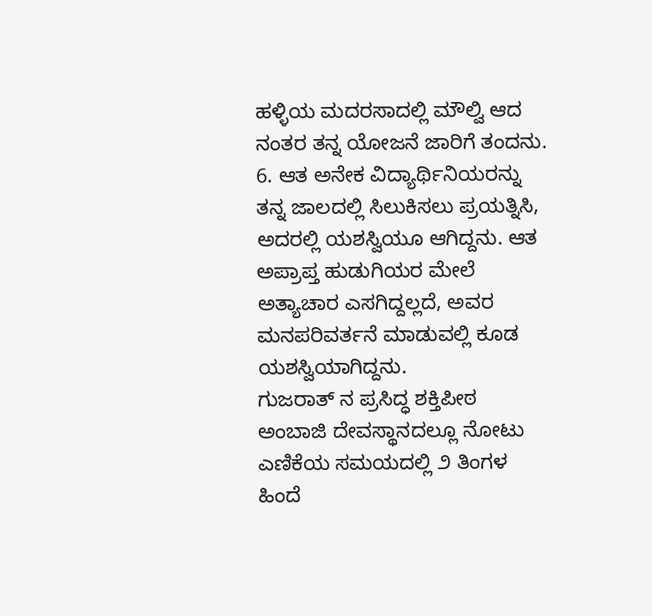ಹಳ್ಳಿಯ ಮದರಸಾದಲ್ಲಿ ಮೌಲ್ವಿ ಆದ ನಂತರ ತನ್ನ ಯೋಜನೆ ಜಾರಿಗೆ ತಂದನು.
6. ಆತ ಅನೇಕ ವಿದ್ಯಾರ್ಥಿನಿಯರನ್ನು ತನ್ನ ಜಾಲದಲ್ಲಿ ಸಿಲುಕಿಸಲು ಪ್ರಯತ್ನಿಸಿ, ಅದರಲ್ಲಿ ಯಶಸ್ವಿಯೂ ಆಗಿದ್ದನು. ಆತ ಅಪ್ರಾಪ್ತ ಹುಡುಗಿಯರ ಮೇಲೆ ಅತ್ಯಾಚಾರ ಎಸಗಿದ್ದಲ್ಲದೆ, ಅವರ ಮನಪರಿವರ್ತನೆ ಮಾಡುವಲ್ಲಿ ಕೂಡ ಯಶಸ್ವಿಯಾಗಿದ್ದನು.
ಗುಜರಾತ್ ನ ಪ್ರಸಿದ್ಧ ಶಕ್ತಿಪೀಠ ಅಂಬಾಜಿ ದೇವಸ್ಥಾನದಲ್ಲೂ ನೋಟು ಎಣಿಕೆಯ ಸಮಯದಲ್ಲಿ ೨ ತಿಂಗಳ ಹಿಂದೆ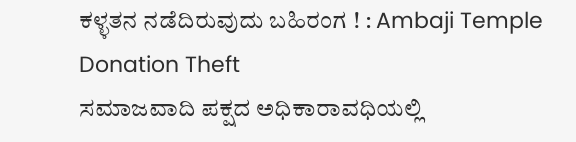ಕಳ್ಳತನ ನಡೆದಿರುವುದು ಬಹಿರಂಗ ! : Ambaji Temple Donation Theft
ಸಮಾಜವಾದಿ ಪಕ್ಷದ ಅಧಿಕಾರಾವಧಿಯಲ್ಲಿ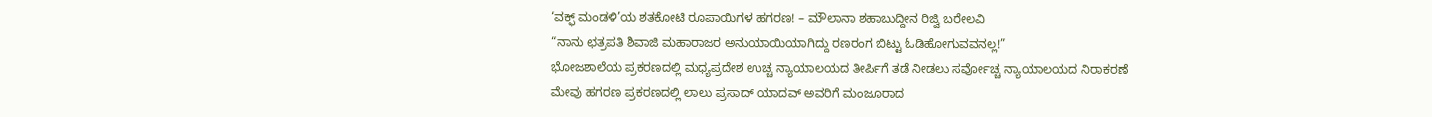‘ವಕ್ಫ್ ಮಂಡಳಿ’ಯ ಶತಕೋಟಿ ರೂಪಾಯಿಗಳ ಹಗರಣ! – ಮೌಲಾನಾ ಶಹಾಬುದ್ದೀನ ರಿಜ್ವಿ ಬರೇಲವಿ
“ನಾನು ಛತ್ರಪತಿ ಶಿವಾಜಿ ಮಹಾರಾಜರ ಅನುಯಾಯಿಯಾಗಿದ್ದು ರಣರಂಗ ಬಿಟ್ಟು ಓಡಿಹೋಗುವವನಲ್ಲ!”
ಭೋಜಶಾಲೆಯ ಪ್ರಕರಣದಲ್ಲಿ ಮಧ್ಯಪ್ರದೇಶ ಉಚ್ಚ ನ್ಯಾಯಾಲಯದ ತೀರ್ಪಿಗೆ ತಡೆ ನೀಡಲು ಸರ್ವೋಚ್ಚ ನ್ಯಾಯಾಲಯದ ನಿರಾಕರಣೆ
ಮೇವು ಹಗರಣ ಪ್ರಕರಣದಲ್ಲಿ ಲಾಲು ಪ್ರಸಾದ್ ಯಾದವ್ ಅವರಿಗೆ ಮಂಜೂರಾದ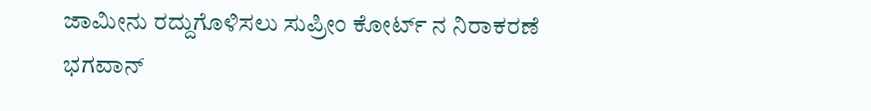ಜಾಮೀನು ರದ್ದುಗೊಳಿಸಲು ಸುಪ್ರೀಂ ಕೋರ್ಟ್ ನ ನಿರಾಕರಣೆ
ಭಗವಾನ್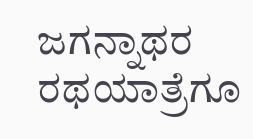ಜಗನ್ನಾಥರ ರಥಯಾತ್ರೆಗೂ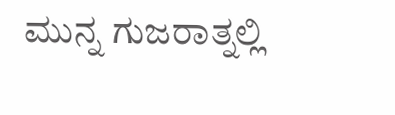ಮುನ್ನ ಗುಜರಾತ್ನಲ್ಲಿ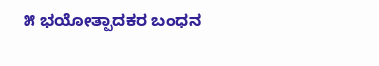೫ ಭಯೋತ್ಪಾದಕರ ಬಂಧನ